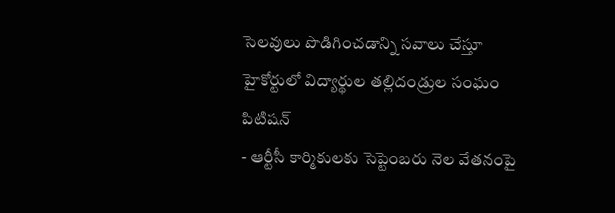సెలవులు పొడిగించడాన్ని సవాలు చేస్తూ హైకోర్టులో విద్యార్థుల తల్లిదండ్రుల సంఘం పిటిషన్
- ఆర్టీసీ కార్మికులకు సెప్టెంబరు నెల వేతనంపై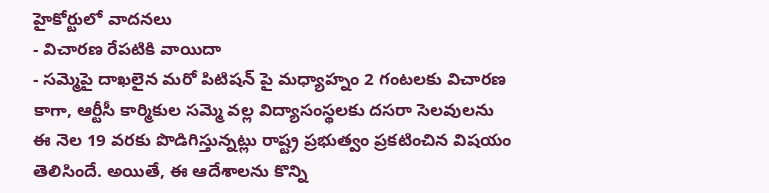హైకోర్టులో వాదనలు
- విచారణ రేపటికి వాయిదా
- సమ్మెపై దాఖలైన మరో పిటిషన్ పై మధ్యాహ్నం 2 గంటలకు విచారణ
కాగా, ఆర్టీసీ కార్మికుల సమ్మె వల్ల విద్యాసంస్థలకు దసరా సెలవులను ఈ నెల 19 వరకు పొడిగిస్తున్నట్లు రాష్ట్ర ప్రభుత్వం ప్రకటించిన విషయం తెలిసిందే. అయితే, ఈ ఆదేశాలను కొన్ని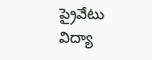ప్రైవేటు విద్యా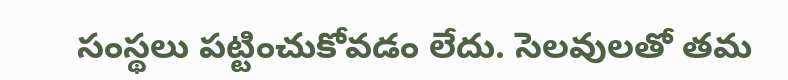సంస్థలు పట్టించుకోవడం లేదు. సెలవులతో తమ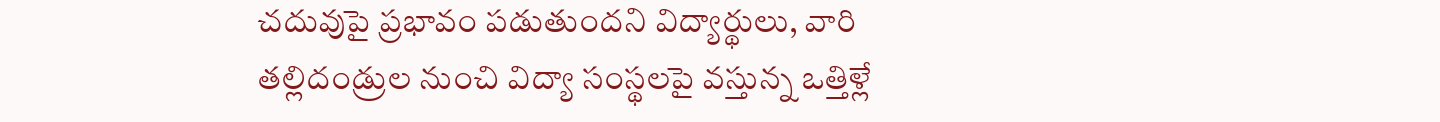చదువుపై ప్రభావం పడుతుందని విద్యార్థులు, వారి తల్లిదండ్రుల నుంచి విద్యా సంస్థలపై వస్తున్న ఒత్తిళ్లే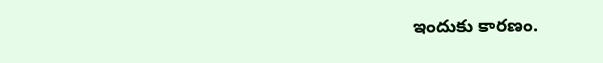ఇందుకు కారణం.